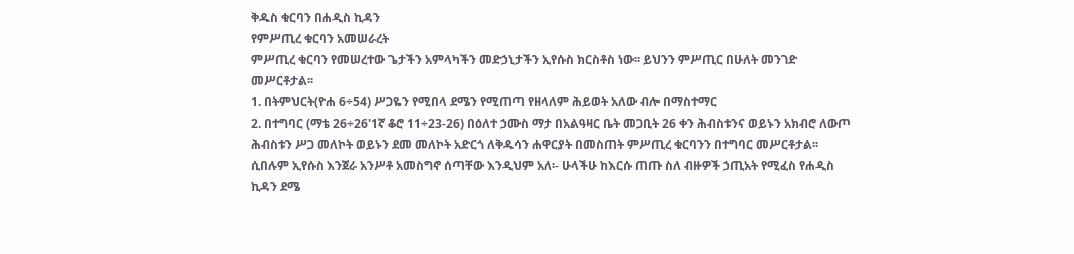ቅዱስ ቁርባን በሐዲስ ኪዳን
የምሥጢረ ቁርባን አመሠራረት
ምሥጢረ ቁርባን የመሠረተው ጌታችን አምላካችን መድኃኒታችን ኢየሱስ ክርስቶስ ነው፡፡ ይህንን ምሥጢር በሁለት መንገድ መሥርቶታል፡፡
1. በትምህርት(ዮሐ 6÷54) ሥጋዬን የሚበላ ደሜን የሚጠጣ የዘላለም ሕይወት አለው ብሎ በማስተማር
2. በተግባር (ማቴ 26÷26'1ኛ ቆሮ 11÷23-26) በዕለተ ኃሙስ ማታ በአልዓዛር ቤት መጋቢት 26 ቀን ሕብስቱንና ወይኑን አክብሮ ለውጦ ሕብስቱን ሥጋ መለኮት ወይኑን ደመ መለኮት አድርጎ ለቅዱሳን ሐዋርያት በመስጠት ምሥጢረ ቁርባንን በተግባር መሥርቶታል፡፡ ሲበሉም ኢየሱስ እንጀራ አንሥቶ አመስግኖ ሰጣቸው እንዲህም አለ፡- ሁላችሁ ከእርሱ ጠጡ ስለ ብዙዎች ኃጢአት የሚፈስ የሐዲስ ኪዳን ደሜ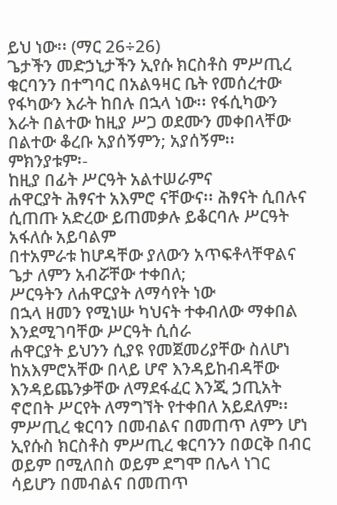ይህ ነው፡፡ (ማር 26÷26)
ጌታችን መድኃኒታችን ኢየሱ ክርስቶስ ምሥጢረ ቁርባንን በተግባር በአልዓዛር ቤት የመሰረተው የፋካውን እራት ከበሉ በኋላ ነው፡፡ የፋሲካውን እራት በልተው ከዚያ ሥጋ ወደሙን መቀበላቸው በልተው ቆረቡ አያሰኝምን; አያሰኝም፡፡ ምክንያቱም፡-
ከዚያ በፊት ሥርዓት አልተሠራምና
ሐዋርያት ሕፃናተ አእምሮ ናቸውና፡፡ ሕፃናት ሲበሉና ሲጠጡ አድረው ይጠመቃሉ ይቆርባሉ ሥርዓት አፋለሱ አይባልም
በተአምራቱ ከሆዳቸው ያለውን አጥፍቶላቸዋልና
ጌታ ለምን አብሯቸው ተቀበለ;
ሥርዓትን ለሐዋርያት ለማሳየት ነው
በኋላ ዘመን የሚነሡ ካህናት ተቀብለው ማቀበል እንደሚገባቸው ሥርዓት ሲሰራ
ሐዋርያት ይህንን ሲያዩ የመጀመሪያቸው ስለሆነ ከአእምሮአቸው በላይ ሆኖ እንዳይከብዳቸው እንዳይጨንቃቸው ለማደፋፈር እንጂ ኃጢአት ኖሮበት ሥርየት ለማግኘት የተቀበለ አይደለም፡፡
ምሥጢረ ቁርባን በመብልና በመጠጥ ለምን ሆነ
ኢየሱስ ክርስቶስ ምሥጢረ ቁርባንን በወርቅ በብር ወይም በሚለበስ ወይም ደግሞ በሌላ ነገር ሳይሆን በመብልና በመጠጥ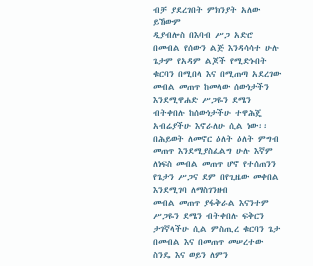ብቻ ያደረገበት ምክንያት አለው ይኸውም
ዲያብሎስ በእባብ ሥጋ አድሮ በመብል የሰውን ልጅ እንዳሳሳተ ሁሉ ጌታም የአዳም ልጆች የሚድኑበት ቁርባን በሚበላ እና በሚጠጣ አደረገው
መብል መጠጥ ከመላው ሰውነታችን እንደሚዋሐድ ሥጋዬን ደሜን ብትቀበሉ ከሰውነታችሁ ተዋሕጄ አብሬያችሁ እኖራለሁ ሲል ነው፡፡
በሕይወት ለመኖር ዕለት ዕለት ምግብ መጠጥ እንደሚያስፈልግ ሁሉ እኛም ለነፍስ መብል መጠጥ ሆኖ የተሰጠንን የጌታን ሥጋና ደም በየጊዜው መቀበል እንደሚገባ ለማስገንዘብ
መብል መጠጥ ያፋቅራል እናንተም ሥጋዬን ደሜን ብትቀበሉ ፍቅርን ታገኛላችሁ ሲል ምስጢረ ቁርባን ጌታ በመብል እና በመጠጥ መሠረተው
ስንዴ እና ወይን ለምን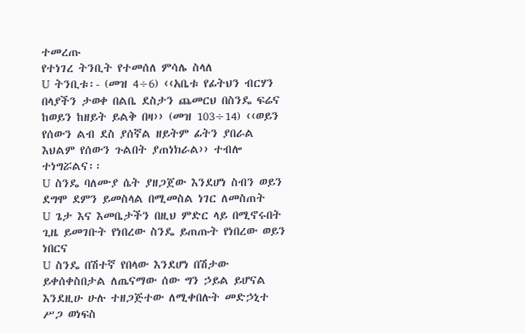ተመረጡ
የተነገረ ትንቢት የተመሰለ ምሳሌ ስላለ
U ትንቢቱ፡- (መዝ 4÷6) ‹‹አቤቱ የፊትህን ብርሃን በላያችን ታወቀ በልቤ ደስታን ጨመርህ በስንዴ ፍሬና ከወይን ከዘይት ይልቅ በዛ›› (መዝ 103÷14) ‹‹ወይን የሰውን ልብ ደስ ያሰኛል ዘይትም ፊትን ያበራል እህልም የሰውን ጉልበት ያጠነክራል›› ተብሎ ተነግሯልና፡፡
U ስንዴ ባለሙያ ሴት ያዘጋጀው እንደሆነ ስብን ወይን ደግሞ ደምን ይመስላል በሚመስል ነገር ለመስጠት
U ጌታ እና እመቤታችን በዚህ ምድር ላይ በሚኖሩበት ጊዜ ይመገቡት የነበረው ስንዴ ይጠጡት የነበረው ወይን ነበርና
U ስንዴ በሽተኛ የበላው እንደሆነ በሽታው ይቀሰቀስበታል ለጤናማው ሰው ግን ኃይል ይሆናል እንደዚሁ ሁሉ ተዘጋጅተው ለሚቀበሉት መድኃኒተ ሥጋ ወነፍስ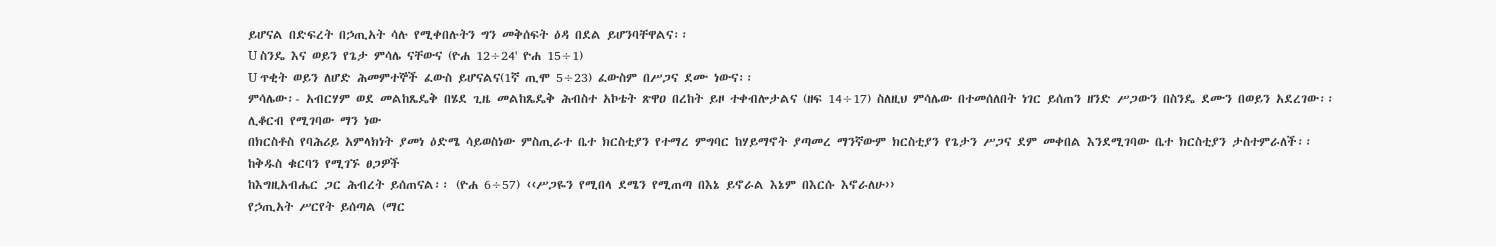ይሆናል በድፍረት በኃጢአት ሳሉ የሚቀበሉትን ግን መቅሰፍት ዕዳ በደል ይሆንባቸዋልና፡፡
U ስንዴ እና ወይን የጌታ ምሳሌ ናቸውና (ዮሐ 12÷24' ዮሐ 15÷1)
U ጥቂት ወይን ለሆድ ሕመምተኞች ፈውስ ይሆናልና(1ኛ ጢሞ 5÷23) ፈውስም በሥጋና ደሙ ነውና፡፡
ምሳሌው፡- አብርሃም ወደ መልከጼዴቅ በሄደ ጊዜ መልከጼዴቅ ሕብስተ አኮቴት ጽዋዐ በረከት ይዞ ተቀብሎታልና (ዘፍ 14÷17) ስለዚህ ምሳሌው በተመሰለበት ነገር ይሰጠን ዘንድ ሥጋውን በስንዴ ደሙን በወይን አደረገው፡፡
ሊቆርብ የሚገባው ማን ነው
በክርስቶስ የባሕሪይ አምላክነት ያመነ ዕድሜ ሳይወስነው ምስጢራተ ቤተ ክርስቲያን የተማረ ምግባር ከሃይማኖት ያጣመረ ማንኛውም ክርስቲያን የጌታን ሥጋና ደም መቀበል እንደሚገባው ቤተ ክርስቲያን ታስተምራለች፡፡
ከቅዱስ ቁርባን የሚገኙ ፀጋዎች
ከእግዚአብሔር ጋር ሕብረት ይሰጠናል፡፡ (ዮሐ 6÷57) ‹‹ሥጋዬን የሚበላ ደሜን የሚጠጣ በእኔ ይኖራል እኔም በእርሱ እኖራለሁ››
የኃጢአት ሥርየት ይሰጣል (ማር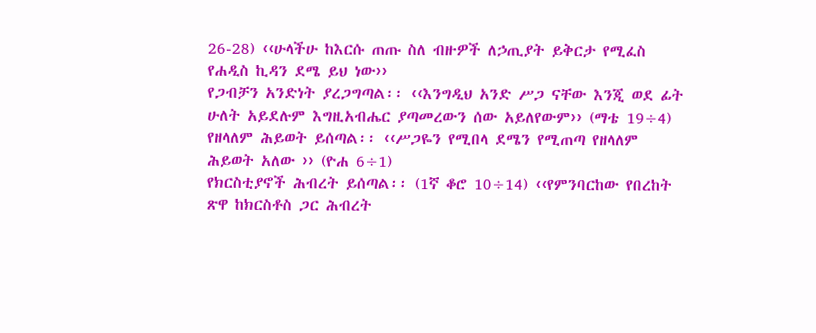26-28) ‹‹ሁላችሁ ከእርሱ ጠጡ ስለ ብዙዎች ለኃጢያት ይቅርታ የሚፈስ የሐዲስ ኪዳን ደሜ ይህ ነው››
የጋብቻን አንድነት ያረጋግጣል፡፡ ‹‹እንግዲህ አንድ ሥጋ ናቸው እንጂ ወደ ፊት ሁለት አይደሉም እግዚአብሔር ያጣመረውን ሰው አይለየውም›› (ማቴ 19÷4)
የዘላለም ሕይወት ይሰጣል፡፡ ‹‹ሥጋዬን የሚበላ ደሜን የሚጠጣ የዘላለም ሕይወት አለው ›› (ዮሐ 6÷1)
የክርስቲያኖች ሕብረት ይሰጣል፡፡ (1ኛ ቆሮ 10÷14) ‹‹የምንባርከው የበረከት ጽዋ ከክርስቶስ ጋር ሕብረት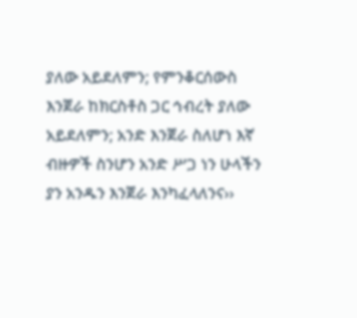ያለው አይደለምን; የምንቆርሰውስ እንጀራ ከክርስቶስ ጋር ኅብረት ያለው አይደለምን; አንድ እንጀራ ስለሆነ እኛ ብዙዎች ስንሆን አንድ ሥጋ ነን ሁላችን ያን አንዱን እንጀራ እንካፈላለንና››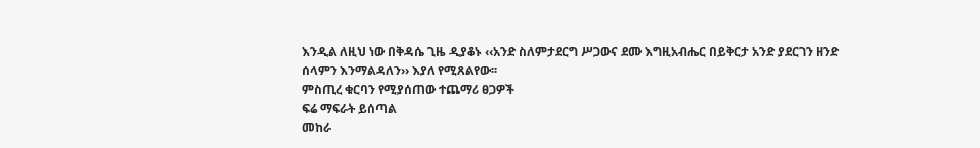እንዲል ለዚህ ነው በቅዳሴ ጊዜ ዲያቆኑ ‹‹አንድ ስለምታደርግ ሥጋውና ደሙ እግዚአብሔር በይቅርታ አንድ ያደርገን ዘንድ ሰላምን እንማልዳለን›› እያለ የሚጸልየው፡፡
ምስጢረ ቁርባን የሚያሰጠው ተጨማሪ ፀጋዎች
ፍሬ ማፍራት ይሰጣል
መከራ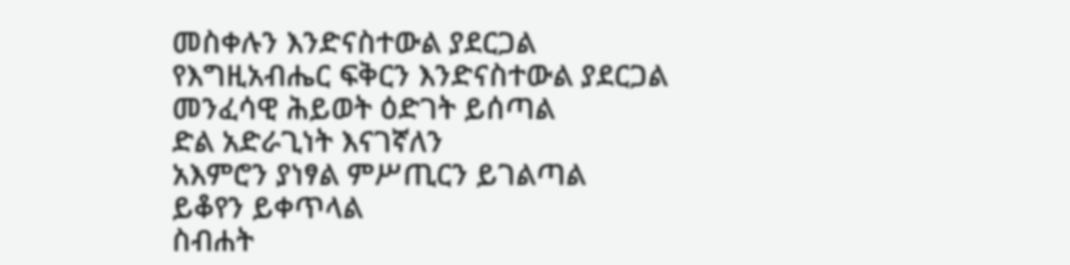መስቀሉን እንድናስተውል ያደርጋል
የእግዚአብሔር ፍቅርን እንድናስተውል ያደርጋል
መንፈሳዊ ሕይወት ዕድገት ይሰጣል
ድል አድራጊነት እናገኛለን
አእምሮን ያነፃል ምሥጢርን ይገልጣል
ይቆየን ይቀጥላል
ስብሐት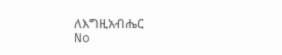ለእግዚአብሔር
No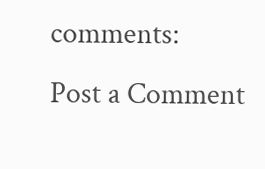comments:
Post a Comment